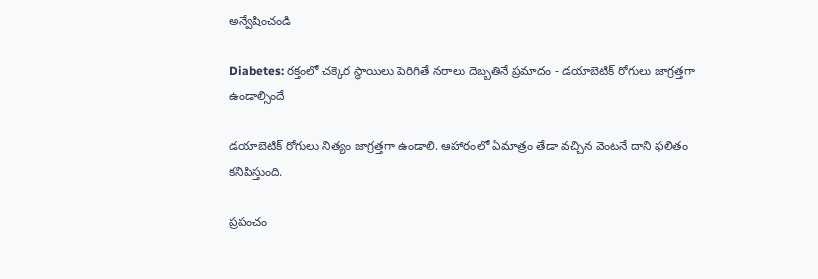అన్వేషించండి

Diabetes: రక్తంలో చక్కెర స్థాయిలు పెరిగితే నరాలు దెబ్బతినే ప్రమాదం - డయాబెటిక్ రోగులు జాగ్రత్తగా ఉండాల్సిందే

డయాబెటిక్ రోగులు నిత్యం జాగ్రత్తగా ఉండాలి. ఆహారంలో ఏమాత్రం తేడా వచ్చిన వెంటనే దాని ఫలితం కనిపిస్తుంది.

ప్రపంచం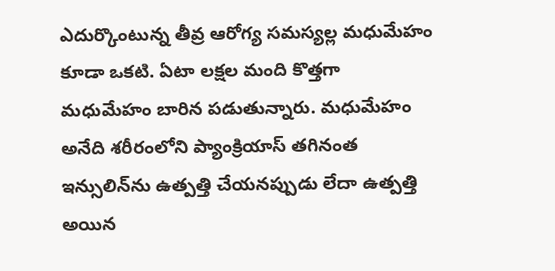ఎదుర్కొంటున్న తీవ్ర ఆరోగ్య సమస్యల్ల మధుమేహం కూడా ఒకటి. ఏటా లక్షల మంది కొత్తగా మధుమేహం బారిన పడుతున్నారు. మధుమేహం అనేది శరీరంలోని ప్యాంక్రియాస్ తగినంత ఇన్సులిన్‌ను ఉత్పత్తి చేయనప్పుడు లేదా ఉత్పత్తి అయిన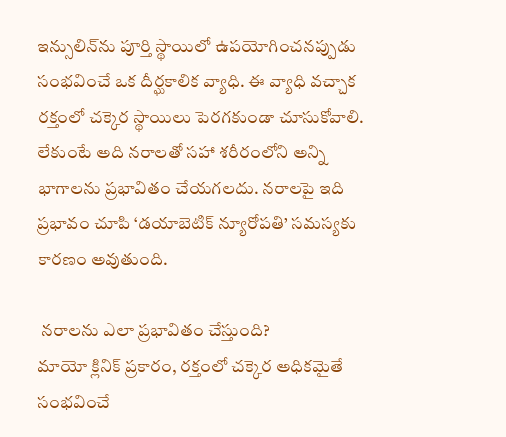ఇన్సులిన్‌ను పూర్తి స్థాయిలో ఉపయోగించనప్పుడు సంభవించే ఒక దీర్ఘకాలిక వ్యాధి. ఈ వ్యాధి వచ్చాక రక్తంలో చక్కెర స్థాయిలు పెరగకుండా చూసుకోవాలి. లేకుంటే అది నరాలతో సహా శరీరంలోని అన్ని భాగాలను ప్రభావితం చేయగలదు. నరాలపై ఇది ప్రభావం చూపి ‘డయాబెటిక్ న్యూరోపతి’ సమస్యకు కారణం అవుతుంది.

 నరాలను ఎలా ప్రభావితం చేస్తుంది?
మాయో క్లినిక్ ప్రకారం, రక్తంలో చక్కెర అధికమైతే సంభవించే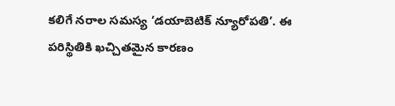కలిగే నరాల సమస్య ‘డయాబెటిక్ న్యూరోపతి’. ఈ పరిస్థితికి ఖచ్చితమైన కారణం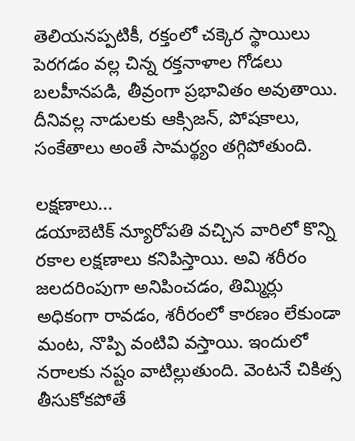తెలియనప్పటికీ, రక్తంలో చక్కెర స్థాయిలు పెరగడం వల్ల చిన్న రక్తనాళాల గోడలు బలహీనపడి, తీవ్రంగా ప్రభావితం అవుతాయి. దీనివల్ల నాడులకు ఆక్సిజన్, పోషకాలు, సంకేతాలు అంతే సామర్థ్యం తగ్గిపోతుంది.

లక్షణాలు...
డయాబెటిక్ న్యూరోపతి వచ్చిన వారిలో కొన్ని రకాల లక్షణాలు కనిపిస్తాయి. అవి శరీరం జలదరింపుగా అనిపించడం, తిమ్మిర్లు అధికంగా రావడం, శరీరంలో కారణం లేకుండా మంట, నొప్పి వంటివి వస్తాయి. ఇందులో నరాలకు నష్టం వాటిల్లుతుంది. వెంటనే చికిత్స తీసుకోకపోతే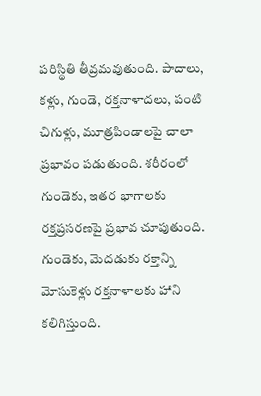పరిస్థితి తీవ్రమవుతుంది. పాదాలు, కళ్లు, గుండె, రక్తనాళాదలు, పంటి చిగుళ్లు, మూత్రపిండాలపై చాలా ప్రభావం పడుతుంది. శరీరంలో గుండెకు, ఇతర భాగాలకు రక్తప్రసరణపై ప్రభావ చూపుతుంది. గుండెకు, మెదడుకు రక్తాన్ని మోసుకెళ్లు రక్తనాళాలకు హాని కలిగిస్తుంది.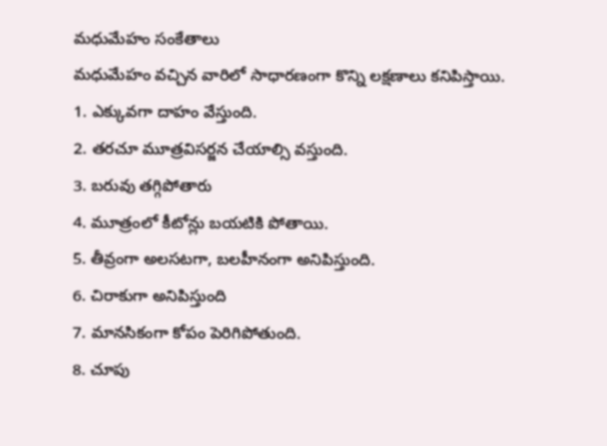మధుమేహం సంకేతాలు
మధుమేహం వచ్చిన వారిలో సాధారణంగా కొన్ని లక్షణాలు కనిపిస్తాయి.
1. ఎక్కువగా దాహం వేస్తుంది.
2. తరచూ మూత్రవిసర్జన చేయాల్సి వస్తుంది.
3. బరువు తగ్గిపోతారు
4. మూత్రంలో కీటోన్లు బయటికి పోతాయి.
5. తీవ్రంగా అలసటగా, బలహీనంగా అనిపిస్తుంది.
6. చిరాకుగా అనిపిస్తుంది
7. మానసికంగా కోపం పెరిగిపోతుంది.
8. చూపు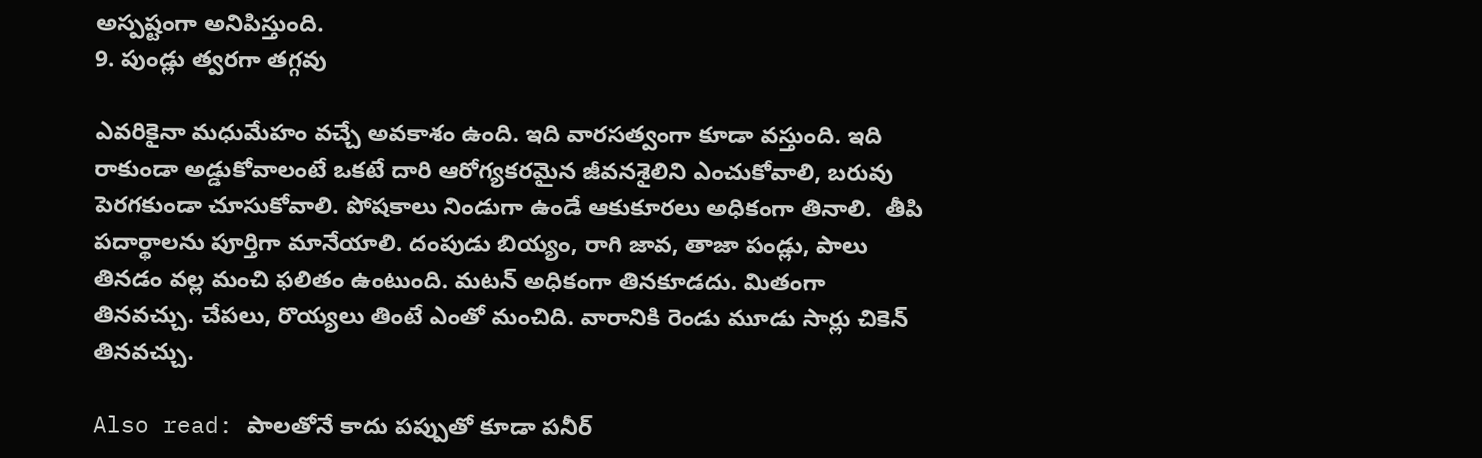అస్పష్టంగా అనిపిస్తుంది.
9. పుండ్లు త్వరగా తగ్గవు

ఎవరికైనా మధుమేహం వచ్చే అవకాశం ఉంది. ఇది వారసత్వంగా కూడా వస్తుంది. ఇది రాకుండా అడ్డుకోవాలంటే ఒకటే దారి ఆరోగ్యకరమైన జీవనశైలిని ఎంచుకోవాలి, బరువు పెరగకుండా చూసుకోవాలి. పోషకాలు నిండుగా ఉండే ఆకుకూరలు అధికంగా తినాలి.  తీపి పదార్థాలను పూర్తిగా మానేయాలి. దంపుడు బియ్యం, రాగి జావ, తాజా పండ్లు, పాలు తినడం వల్ల మంచి ఫలితం ఉంటుంది. మటన్ అధికంగా తినకూడదు. మితంగా తినవచ్చు. చేపలు, రొయ్యలు తింటే ఎంతో మంచిది. వారానికి రెండు మూడు సార్లు చికెన్ తినవచ్చు.

Also read: పాలతోనే కాదు పప్పుతో కూడా పనీర్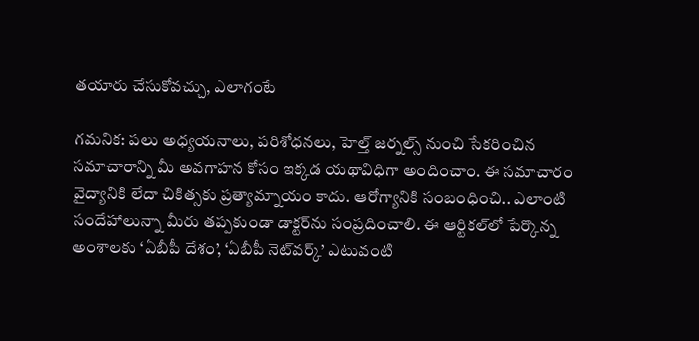తయారు చేసుకోవచ్చు, ఎలాగంటే

గమనిక: పలు అధ్యయనాలు, పరిశోధనలు, హెల్త్ జర్నల్స్ నుంచి సేకరించిన సమాచారాన్ని మీ అవగాహన కోసం ఇక్కడ యథావిధిగా అందించాం. ఈ సమాచారం వైద్యానికి లేదా చికిత్సకు ప్రత్యామ్నాయం కాదు. ఆరోగ్యానికి సంబంధించి.. ఎలాంటి సందేహాలున్నా మీరు తప్పకుండా డాక్టర్‌ను సంప్రదించాలి. ఈ ఆర్టికల్‌లో పేర్కొన్న అంశాలకు ‘ఏబీపీ దేశం’, ‘ఏబీపీ నెట్‌వర్క్’ ఎటువంటి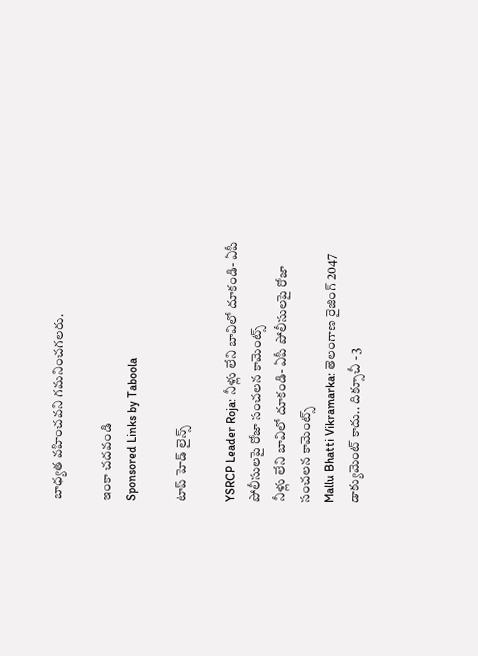బాధ్యత వహించవని గమనించగలరు.

ఇంకా చదవండి
Sponsored Links by Taboola

టాప్ హెడ్ లైన్స్

YSRCP Leader Roja: నీళ్లు లేని బావిలో దూకండి- ఏపీ పోలీసులపై రోజా సంచలన కామెంట్స్
నీళ్లు లేని బావిలో దూకండి- ఏపీ పోలీసులపై రోజా సంచలన కామెంట్స్
Mallu Bhatti Vikramarka: తెలంగాణ రైజింగ్ 2047 డాక్యుమెంట్ కాదు.. దిక్సూచీ - 3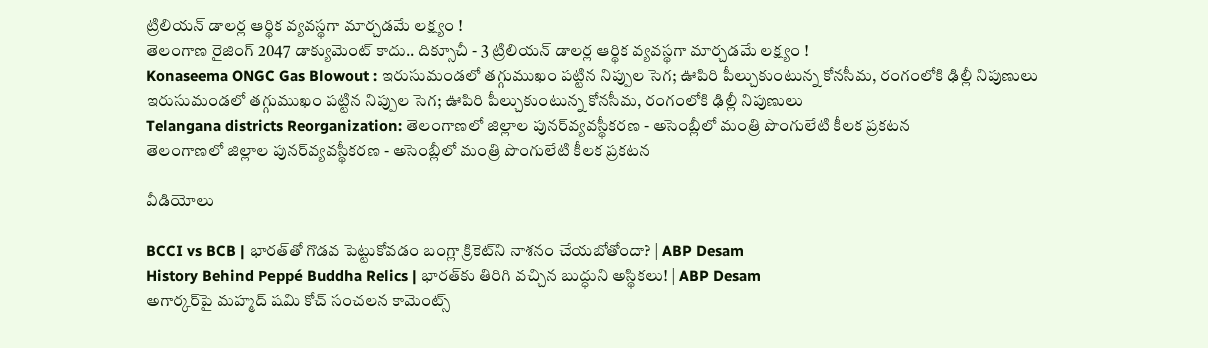ట్రిలియన్ డాలర్ల ఆర్థిక వ్యవస్థగా మార్చడమే లక్ష్యం !
తెలంగాణ రైజింగ్ 2047 డాక్యుమెంట్ కాదు.. దిక్సూచీ - 3 ట్రిలియన్ డాలర్ల ఆర్థిక వ్యవస్థగా మార్చడమే లక్ష్యం !
Konaseema ONGC Gas Blowout : ఇరుసుమండలో తగ్గుముఖం పట్టిన నిప్పుల సెగ; ఊపిరి పీల్చుకుంటున్న కోనసీమ, రంగంలోకి ఢిల్లీ నిపుణులు
ఇరుసుమండలో తగ్గుముఖం పట్టిన నిప్పుల సెగ; ఊపిరి పీల్చుకుంటున్న కోనసీమ, రంగంలోకి ఢిల్లీ నిపుణులు
Telangana districts Reorganization: తెలంగాణలో జిల్లాల పునర్‌వ్యవస్థీకరణ - అసెంబ్లీలో మంత్రి పొంగులేటి కీలక ప్రకటన
తెలంగాణలో జిల్లాల పునర్‌వ్యవస్థీకరణ - అసెంబ్లీలో మంత్రి పొంగులేటి కీలక ప్రకటన

వీడియోలు

BCCI vs BCB | భారత్‌తో గొడవ పెట్టుకోవడం బంగ్లా క్రికెట్‌ని నాశనం చేయబోతోందా? | ABP Desam
History Behind Peppé Buddha Relics | భారత్‌కు తిరిగి వచ్చిన బుద్ధుని అస్థికలు! | ABP Desam
అగార్కర్‌పై మహ్మద్ షమి కోచ్ సంచలన కామెంట్స్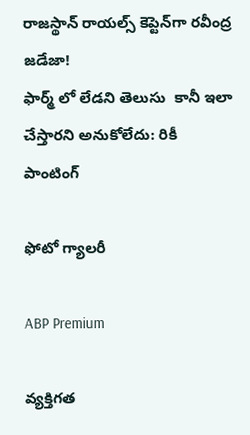రాజస్థాన్ రాయల్స్ కెప్టెన్‌గా రవీంద్ర జడేజా!
ఫార్మ్ లో లేడని తెలుసు  కానీ ఇలా చేస్తారని అనుకోలేదు: రికీ పాంటింగ్

ఫోటో గ్యాలరీ

ABP Premium

వ్యక్తిగత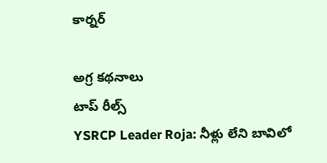కార్నర్

అగ్ర కథనాలు
టాప్ రీల్స్
YSRCP Leader Roja: నీళ్లు లేని బావిలో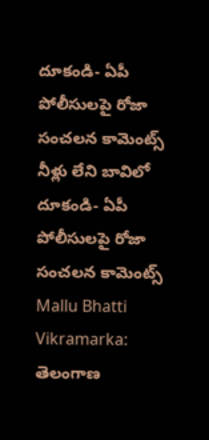దూకండి- ఏపీ పోలీసులపై రోజా సంచలన కామెంట్స్
నీళ్లు లేని బావిలో దూకండి- ఏపీ పోలీసులపై రోజా సంచలన కామెంట్స్
Mallu Bhatti Vikramarka: తెలంగాణ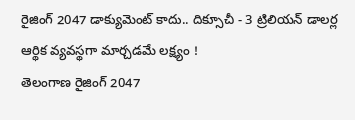రైజింగ్ 2047 డాక్యుమెంట్ కాదు.. దిక్సూచీ - 3 ట్రిలియన్ డాలర్ల ఆర్థిక వ్యవస్థగా మార్చడమే లక్ష్యం !
తెలంగాణ రైజింగ్ 2047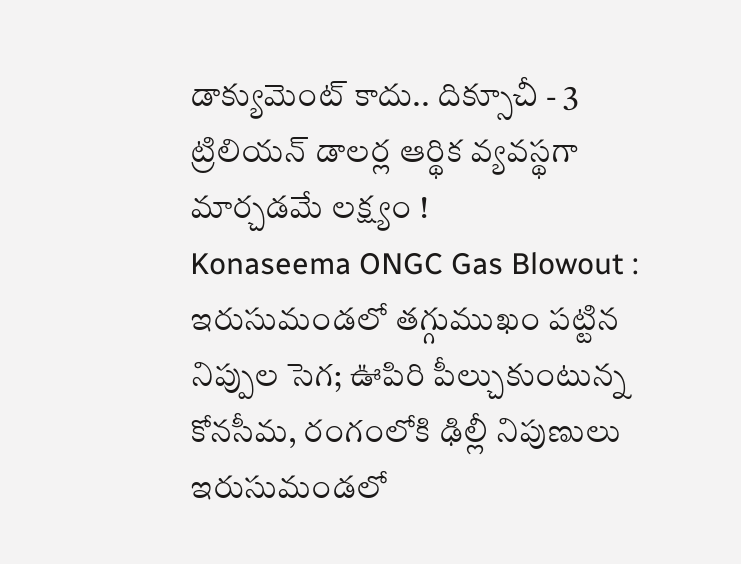డాక్యుమెంట్ కాదు.. దిక్సూచీ - 3 ట్రిలియన్ డాలర్ల ఆర్థిక వ్యవస్థగా మార్చడమే లక్ష్యం !
Konaseema ONGC Gas Blowout : ఇరుసుమండలో తగ్గుముఖం పట్టిన నిప్పుల సెగ; ఊపిరి పీల్చుకుంటున్న కోనసీమ, రంగంలోకి ఢిల్లీ నిపుణులు
ఇరుసుమండలో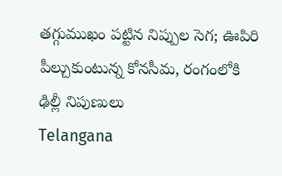తగ్గుముఖం పట్టిన నిప్పుల సెగ; ఊపిరి పీల్చుకుంటున్న కోనసీమ, రంగంలోకి ఢిల్లీ నిపుణులు
Telangana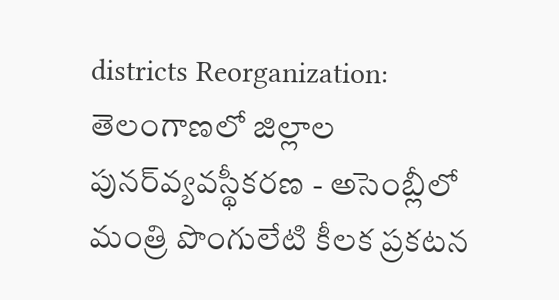districts Reorganization: తెలంగాణలో జిల్లాల పునర్‌వ్యవస్థీకరణ - అసెంబ్లీలో మంత్రి పొంగులేటి కీలక ప్రకటన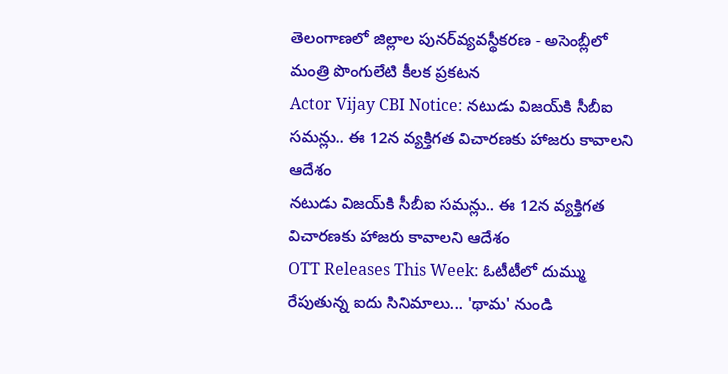తెలంగాణలో జిల్లాల పునర్‌వ్యవస్థీకరణ - అసెంబ్లీలో మంత్రి పొంగులేటి కీలక ప్రకటన
Actor Vijay CBI Notice: నటుడు విజయ్‌కి సీబీఐ సమన్లు.. ఈ 12న వ్యక్తిగత విచారణకు హాజరు కావాలని ఆదేశం
నటుడు విజయ్‌కి సీబీఐ సమన్లు.. ఈ 12న వ్యక్తిగత విచారణకు హాజరు కావాలని ఆదేశం
OTT Releases This Week: ఓటీటీలో దుమ్ము రేపుతున్న ఐదు సినిమాలు... 'థామ' నుండి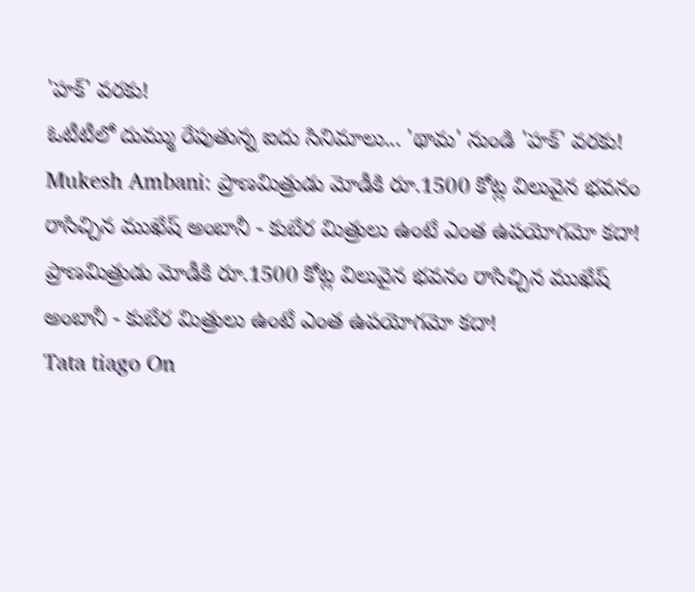'హక్' వరకు!
ఓటీటీలో దుమ్ము రేపుతున్న ఐదు సినిమాలు... 'థామ' నుండి 'హక్' వరకు!
Mukesh Ambani: ప్రాణమిత్రుడు మోడీకి రూ.1500 కోట్ల విలువైన భవనం రాసిచ్చిన ముఖేష్ అంబానీ - కుబేర మిత్రులు ఉంటే ఎంత ఉపయోగమో కదా!
ప్రాణమిత్రుడు మోడీకి రూ.1500 కోట్ల విలువైన భవనం రాసిచ్చిన ముఖేష్ అంబానీ - కుబేర మిత్రులు ఉంటే ఎంత ఉపయోగమో కదా!
Tata tiago On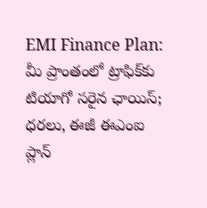EMI Finance Plan: మీ ప్రాంతంలో ట్రాఫిక్‌కు టియాగో సరైన ఛాయిస్‌; ధరలు, ఈజీ ఈఎంఐ ప్లాన్‌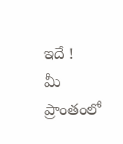ఇదే !
మీ ప్రాంతంలో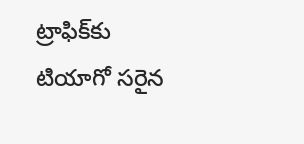ట్రాఫిక్‌కు టియాగో సరైన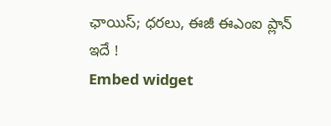ఛాయిస్‌; ధరలు, ఈజీ ఈఎంఐ ప్లాన్‌ ఇదే !
Embed widget